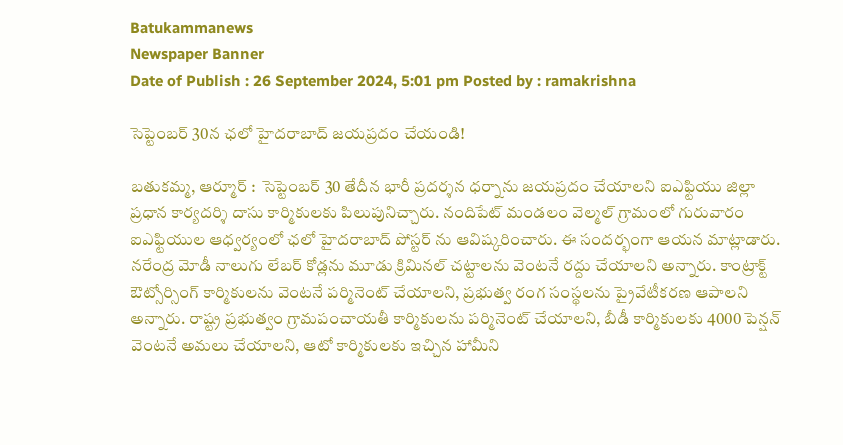Batukammanews
Newspaper Banner
Date of Publish : 26 September 2024, 5:01 pm Posted by : ramakrishna

సెప్టెంబర్ 30న ఛలో హైదరాబాద్ జయప్రదం చేయండి!

బతుకమ్మ, ఆర్మూర్ :  సెప్టెంబర్ 30 తేదీన భారీ ప్రదర్శన ధర్నాను జయప్రదం చేయాలని ఐఎఫ్టియు జిల్లా ప్రధాన కార్యదర్శి దాసు కార్మికులకు పిలుపునిచ్చారు. నందిపేట్ మండలం వెల్మల్ గ్రామంలో గురువారం ఐఎఫ్టియుల ఆధ్వర్యంలో ఛలో హైదరాబాద్ పోస్టర్ ను ఆవిష్కరించారు. ఈ సందర్భంగా ఆయన మాట్లాడారు. నరేంద్ర మోడీ నాలుగు లేబర్ కోడ్లను మూడు క్రిమినల్ చట్టాలను వెంటనే రద్దు చేయాలని అన్నారు. కాంట్రాక్ట్ ఔట్సోర్సింగ్ కార్మికులను వెంటనే పర్మినెంట్ చేయాలని, ప్రభుత్వ రంగ సంస్థలను ప్రైవేటీకరణ ఆపాలని అన్నారు. రాష్ట్ర ప్రభుత్వం గ్రామపంచాయతీ కార్మికులను పర్మినెంట్ చేయాలని, బీడీ కార్మికులకు 4000 పెన్షన్ వెంటనే అమలు చేయాలని, ఆటో కార్మికులకు ఇచ్చిన హామీని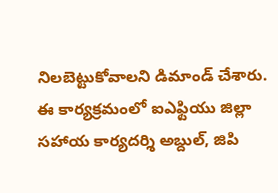నిలబెట్టుకోవాలని డిమాండ్ చేశారు.  ఈ కార్యక్రమంలో ఐఎఫ్టియు జిల్లా సహాయ కార్యదర్శి అబ్దుల్, జిపి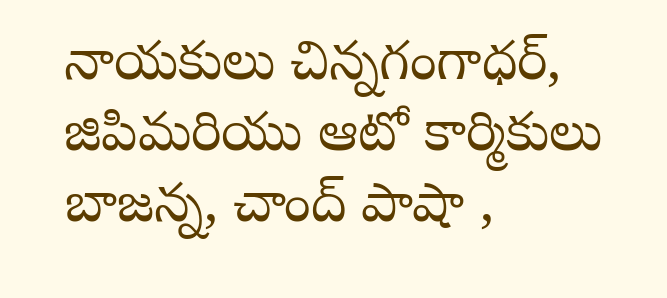నాయకులు చిన్నగంగాధర్,  జిపిమరియు ఆటో కార్మికులు బాజన్న, చాంద్ పాషా ,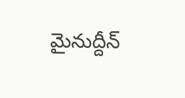మైనుద్దీన్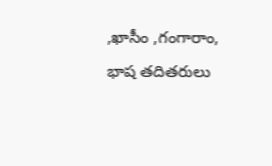,ఖాసీం ,గంగారాం, భాష తదితరులు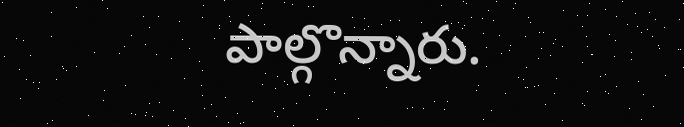పాల్గొన్నారు.